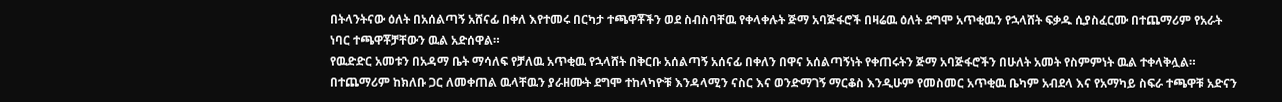በትላንትናው ዕለት በአሰልጣኝ አሸናፊ በቀለ እየተመሩ በርካታ ተጫዋቾችን ወደ ስብስባቸዉ የቀላቀሉት ጅማ አባጅፋሮች በዛሬዉ ዕለት ደግሞ አጥቂዉን የኋላሸት ፍቃዱ ሲያስፈርሙ በተጨማሪም የአራት ነባር ተጫዋቾቻቸውን ዉል አድሰዋል።
የዉድድር አመቱን በአዳማ ቤት ማሳለፍ የቻለዉ አጥቂዉ የኋላሸት በቅርቡ አሰልጣኝ አሰናፊ በቀለን በዋና አሰልጣኝነት የቀጠሩትን ጅማ አባጅፋሮችን በሁለት አመት የስምምነት ዉል ተቀላቅሏል።
በተጨማሪም ከክለቡ ጋር ለመቀጠል ዉላቸዉን ያራዘሙት ደግሞ ተከላካዮቹ እንዳላሚን ናስር እና ወንድማገኝ ማርቆስ እንዲሁም የመስመር አጥቂዉ ቤካም አብደላ እና የአማካይ ስፍራ ተጫዋቹ አድናን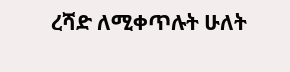ረሻድ ለሚቀጥሉት ሁለት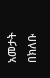አመታት በክለቡ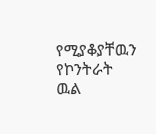የሚያቆያቸዉን የኮንትራት ዉል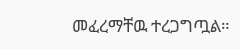መፈረማቸዉ ተረጋግጧል።